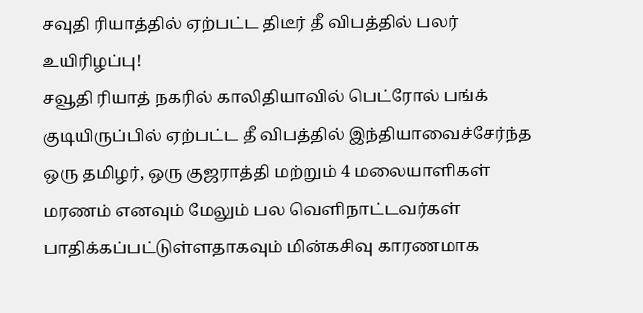சவுதி ரியாத்தில் ஏற்பட்ட திடீர் தீ விபத்தில் பலர் உயிரிழப்பு!
சவூதி ரியாத் நகரில் காலிதியாவில் பெட்ரோல் பங்க் குடியிருப்பில் ஏற்பட்ட தீ விபத்தில் இந்தியாவைச்சேர்ந்த ஒரு தமிழர், ஒரு குஜராத்தி மற்றும் 4 மலையாளிகள் மரணம் எனவும் மேலும் பல வெளிநாட்டவர்கள் பாதிக்கப்பட்டுள்ளதாகவும் மின்கசிவு காரணமாக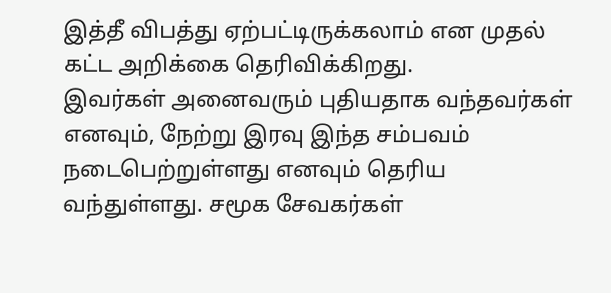இத்தீ விபத்து ஏற்பட்டிருக்கலாம் என முதல் கட்ட அறிக்கை தெரிவிக்கிறது.
இவர்கள் அனைவரும் புதியதாக வந்தவர்கள் எனவும், நேற்று இரவு இந்த சம்பவம் நடைபெற்றுள்ளது எனவும் தெரிய வந்துள்ளது. சமூக சேவகர்கள்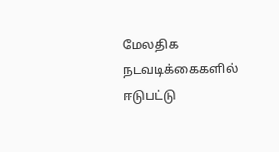மேலதிக நடவடிக்கைகளில் ஈடுபட்டு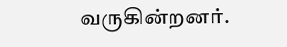வருகின்றனர்.